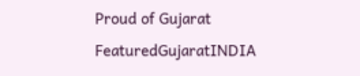Proud of Gujarat
FeaturedGujaratINDIA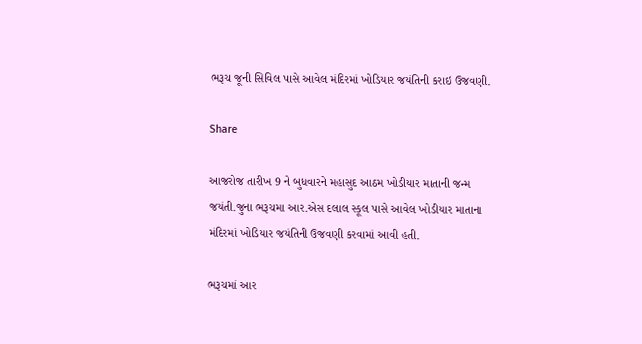ભરૂચ જૂની સિવિલ પાસે આવેલ મંદિરમાં ખોડિયાર જયંતિની કરાઇ ઉજવણી.

Share

આજરોજ તારીખ 9 ને બુધવારને મહાસુદ આઠમ ખોડીયાર માતાની જન્મ જયંતી.જુના ભરૂચમા આર.એસ દલાલ સ્કૂલ પાસે આવેલ ખોડીયાર માતાના મંદિરમાં ખોડિયાર જયંતિની ઉજવણી કરવામાં આવી હતી.

ભરૂચમાં આર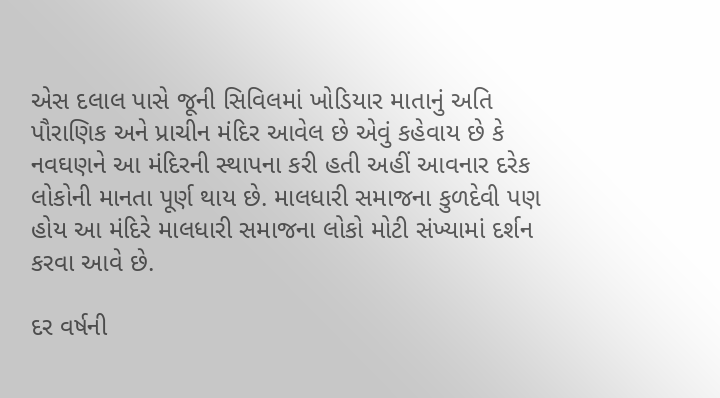એસ દલાલ પાસે જૂની સિવિલમાં ખોડિયાર માતાનું અતિ પૌરાણિક અને પ્રાચીન મંદિર આવેલ છે એવું કહેવાય છે કે નવઘણને આ મંદિરની સ્થાપના કરી હતી અહીં આવનાર દરેક લોકોની માનતા પૂર્ણ થાય છે. માલધારી સમાજના કુળદેવી પણ હોય આ મંદિરે માલધારી સમાજના લોકો મોટી સંખ્યામાં દર્શન કરવા આવે છે.

દર વર્ષની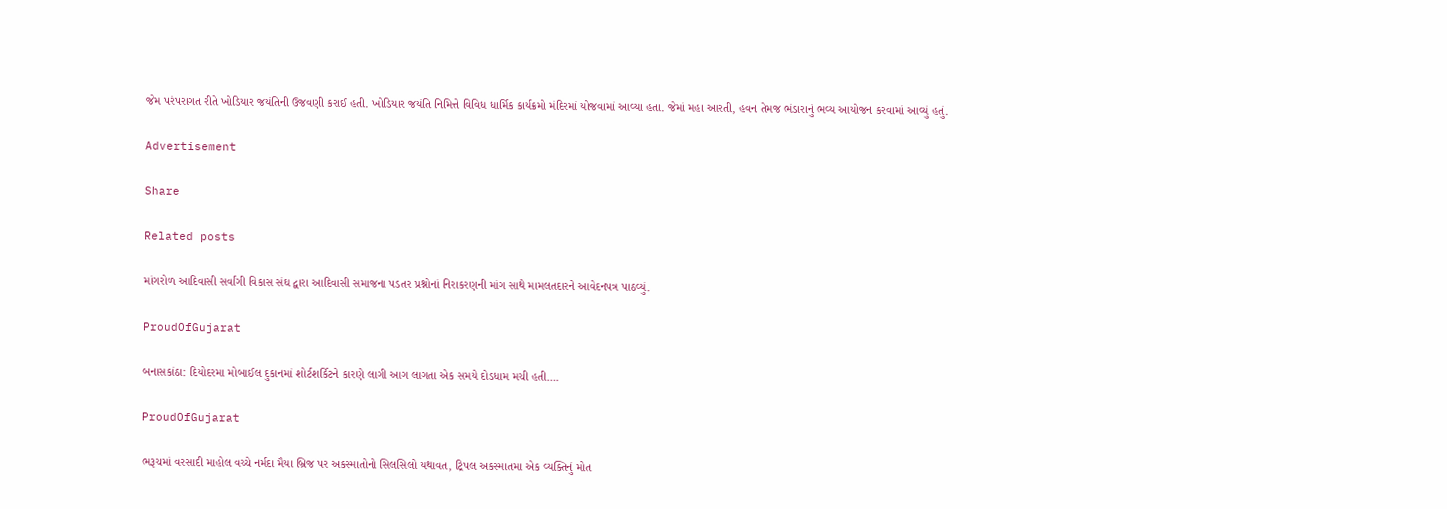જેમ પરંપરાગત રીતે ખોડિયાર જયંતિની ઉજવણી કરાઈ હતી. ખોડિયાર જયંતિ નિમિત્તે વિવિધ ધાર્મિક કાર્યક્રમો મંદિરમાં યોજવામાં આવ્યા હતા. જેમાં મહા આરતી, હવન તેમજ ભંડારાનું ભવ્ય આયોજન કરવામાં આવ્યું હતું.

Advertisement

Share

Related posts

માંગરોળ આદિવાસી સર્વાંગી વિકાસ સંઘ દ્વારા આદિવાસી સમાજના પડતર પ્રશ્નોનાં નિરાકરણની માંગ સાથે મામલતદારને આવેદનપત્ર પાઠવ્યું.

ProudOfGujarat

બનાસકાંઠા: દિયોદરમા મોબાઈલ દુકાનમાં શોર્ટશર્કિટને કારણે લાગી આગ લાગતા એક સમયે દોડધામ મચી હતી….

ProudOfGujarat

ભરૂચમાં વરસાદી માહોલ વચ્ચે નર્મદા મૈયા બ્રિજ પર અકસ્માતોનો સિલસિલો યથાવત, ટ્રિપલ અકસ્માતમા એક વ્યક્તિનું મોત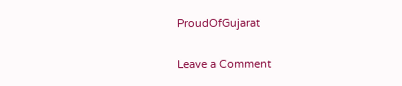ProudOfGujarat

Leave a Comment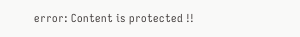error: Content is protected !!